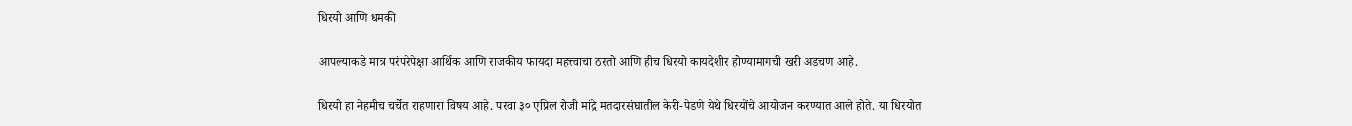धिरयो आणि धमकी

आपल्याकडे मात्र परंपरेपेक्षा आर्थिक आणि राजकीय फायदा महत्त्वाचा ठरतो आणि हीच धिरयो कायदेशीर होण्यामागची खरी अडचण आहे.

धिरयो हा नेहमीच चर्चेत राहणारा विषय आहे. परवा ३० एप्रिल रोजी मांद्रे मतदारसंघातील केरी-पेडणे येथे धिरयोंचे आयोजन करण्यात आले होते. या धिरयोत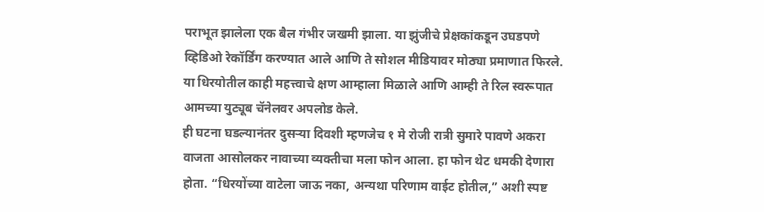पराभूत झालेला एक बैल गंभीर जखमी झाला. या झुंजीचे प्रेक्षकांकडून उघडपणे व्हिडिओ रेकॉर्डिंग करण्यात आले आणि ते सोशल मीडियावर मोठ्या प्रमाणात फिरले. या धिरयोतील काही महत्त्वाचे क्षण आम्हाला मिळाले आणि आम्ही ते रिल स्वरूपात आमच्या युट्यूब चॅनेलवर अपलोड केले.
ही घटना घडल्यानंतर दुसऱ्या दिवशी म्हणजेच १ मे रोजी रात्री सुमारे पावणे अकरा वाजता आसोलकर नावाच्या व्यक्तीचा मला फोन आला. हा फोन थेट धमकी देणारा होता. “धिरयोंच्या वाटेला जाऊ नका, अन्यथा परिणाम वाईट होतील,” अशी स्पष्ट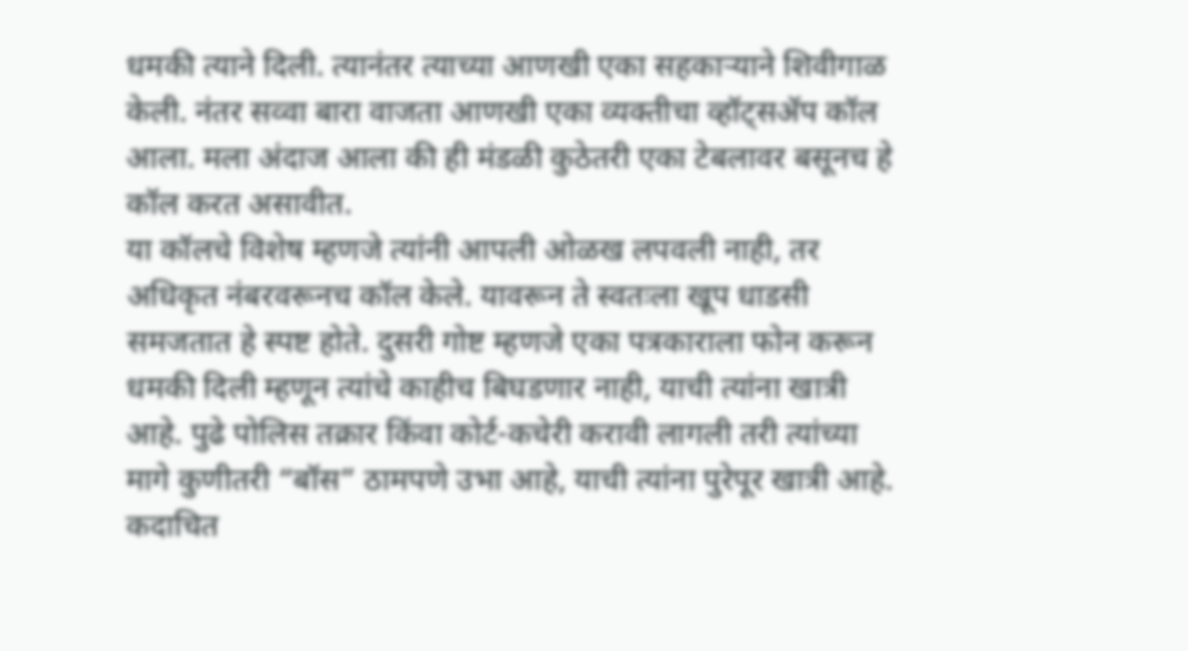धमकी त्याने दिली. त्यानंतर त्याच्या आणखी एका सहकाऱ्याने शिवीगाळ केली. नंतर सव्वा बारा वाजता आणखी एका व्यक्तीचा व्हॉट्सॲप कॉल आला. मला अंदाज आला की ही मंडळी कुठेतरी एका टेबलावर बसूनच हे कॉल करत असावीत.
या कॉलचे विशेष म्हणजे त्यांनी आपली ओळख लपवली नाही, तर अधिकृत नंबरवरूनच कॉल केले. यावरून ते स्वतःला खूप धाडसी समजतात हे स्पष्ट होते. दुसरी गोष्ट म्हणजे एका पत्रकाराला फोन करून धमकी दिली म्हणून त्यांचे काहीच बिघडणार नाही, याची त्यांना खात्री आहे. पुढे पोलिस तक्रार किंवा कोर्ट-कचेरी करावी लागली तरी त्यांच्या मागे कुणीतरी “बॉस” ठामपणे उभा आहे, याची त्यांना पुरेपूर खात्री आहे. कदाचित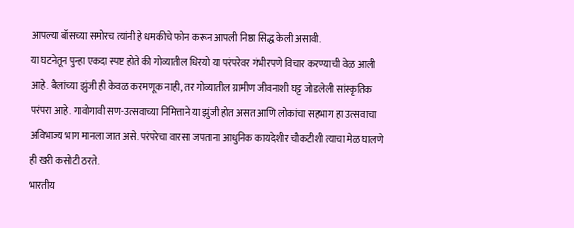आपल्या बॉसच्या समोरच त्यांनी हे धमकीचे फोन करून आपली निष्ठा सिद्ध केली असावी.
या घटनेतून पुन्हा एकदा स्पष्ट होते की गोव्यातील धिरयो या परंपरेवर गंभीरपणे विचार करण्याची वेळ आली आहे. बैलांच्या झुंजी ही केवळ करमणूक नाही, तर गोव्यातील ग्रामीण जीवनाशी घट्ट जोडलेली सांस्कृतिक परंपरा आहे. गावोगावी सण-उत्सवाच्या निमित्ताने या झुंजी होत असत आणि लोकांचा सहभाग हा उत्सवाचा अविभाज्य भाग मानला जात असे. परंपरेचा वारसा जपताना आधुनिक कायदेशीर चौकटीशी त्याचा मेळ घालणे ही खरी कसोटी ठरते.
भारतीय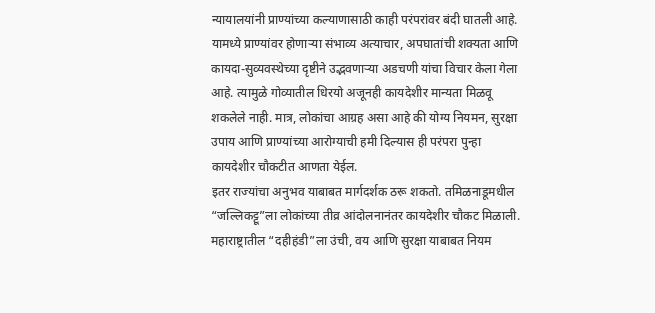न्यायालयांनी प्राण्यांच्या कल्याणासाठी काही परंपरांवर बंदी घातली आहे. यामध्ये प्राण्यांवर होणाऱ्या संभाव्य अत्याचार, अपघातांची शक्यता आणि कायदा-सुव्यवस्थेच्या दृष्टीने उद्भवणाऱ्या अडचणी यांचा विचार केला गेला आहे. त्यामुळे गोव्यातील धिरयो अजूनही कायदेशीर मान्यता मिळवू शकलेले नाही. मात्र, लोकांचा आग्रह असा आहे की योग्य नियमन, सुरक्षा उपाय आणि प्राण्यांच्या आरोग्याची हमी दिल्यास ही परंपरा पुन्हा कायदेशीर चौकटीत आणता येईल.
इतर राज्यांचा अनुभव याबाबत मार्गदर्शक ठरू शकतो. तमिळनाडूमधील “जल्लिकट्टू”ला लोकांच्या तीव्र आंदोलनानंतर कायदेशीर चौकट मिळाली. महाराष्ट्रातील “दहीहंडी”ला उंची, वय आणि सुरक्षा याबाबत नियम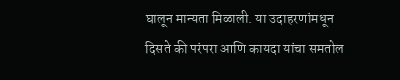घालून मान्यता मिळाली. या उदाहरणांमधून दिसते की परंपरा आणि कायदा यांचा समतोल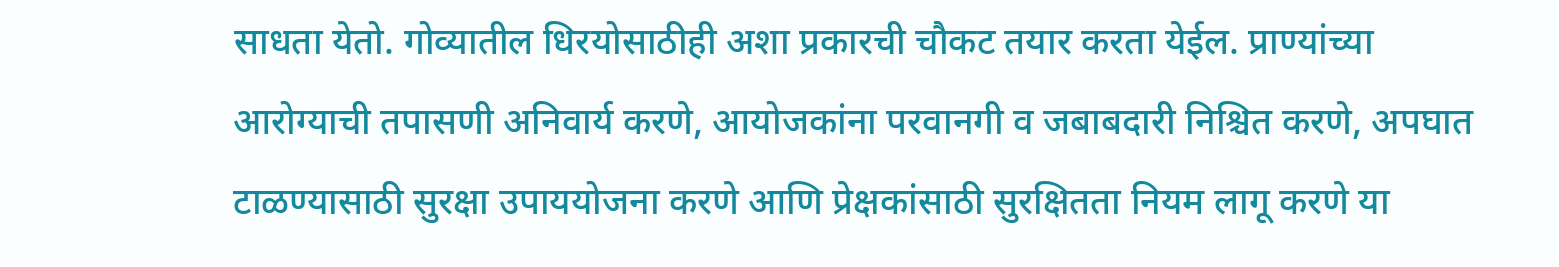साधता येतो. गोव्यातील धिरयोसाठीही अशा प्रकारची चौकट तयार करता येईल. प्राण्यांच्या आरोग्याची तपासणी अनिवार्य करणे, आयोजकांना परवानगी व जबाबदारी निश्चित करणे, अपघात टाळण्यासाठी सुरक्षा उपाययोजना करणे आणि प्रेक्षकांसाठी सुरक्षितता नियम लागू करणे या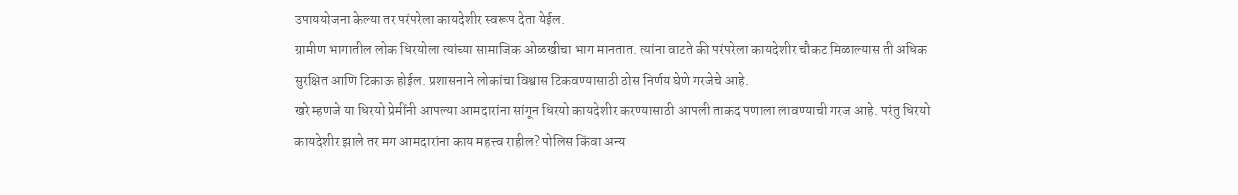उपाययोजना केल्या तर परंपरेला कायदेशीर स्वरूप देता येईल.
ग्रामीण भागातील लोक धिरयोला त्यांच्या सामाजिक ओळखीचा भाग मानतात. त्यांना वाटते की परंपरेला कायदेशीर चौकट मिळाल्यास ती अधिक सुरक्षित आणि टिकाऊ होईल. प्रशासनाने लोकांचा विश्वास टिकवण्यासाठी ठोस निर्णय घेणे गरजेचे आहे.
खरे म्हणजे या धिरयो प्रेमींनी आपल्या आमदारांना सांगून धिरयो कायदेशीर करण्यासाठी आपली ताकद पणाला लावण्याची गरज आहे. परंतु धिरयो कायदेशीर झाले तर मग आमदारांना काय महत्त्व राहील? पोलिस किंवा अन्य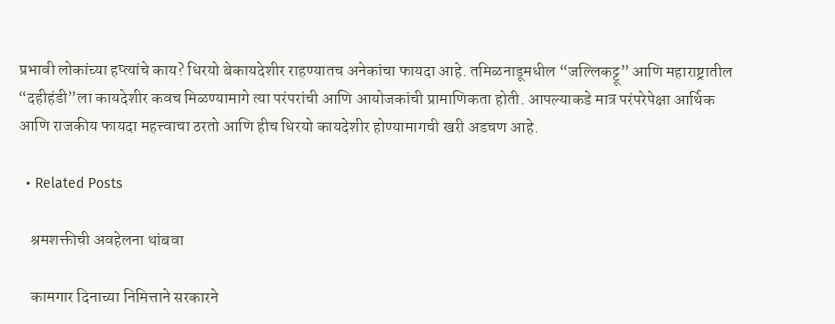प्रभावी लोकांच्या हप्त्यांचे काय? धिरयो बेकायदेशीर राहण्यातच अनेकांचा फायदा आहे. तमिळनाडूमधील “जल्लिकट्टू” आणि महाराष्ट्रातील “दहीहंडी”ला कायदेशीर कवच मिळण्यामागे त्या परंपरांची आणि आयोजकांची प्रामाणिकता होती. आपल्याकडे मात्र परंपरेपेक्षा आर्थिक आणि राजकीय फायदा महत्त्वाचा ठरतो आणि हीच धिरयो कायदेशीर होण्यामागची खरी अडचण आहे.

  • Related Posts

    श्रमशक्तीची अवहेलना थांबवा

    कामगार दिनाच्या निमित्ताने सरकारने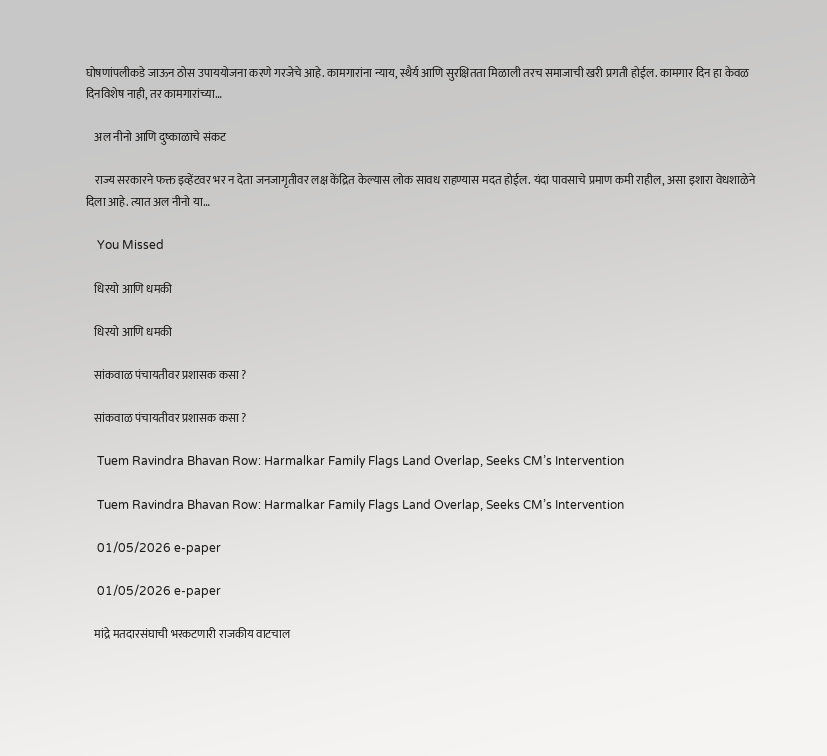घोषणांपलीकडे जाऊन ठोस उपाययोजना करणे गरजेचे आहे. कामगारांना न्याय, स्थैर्य आणि सुरक्षितता मिळाली तरच समाजाची खरी प्रगती होईल. कामगार दिन हा केवळ दिनविशेष नाही, तर कामगारांच्या…

    अल नीनो आणि दुष्काळाचे संकट

    राज्य सरकारने फक्त इव्हेंटवर भर न देता जनजागृतीवर लक्ष केंद्रित केल्यास लोक सावध राहण्यास मदत होईल. यंदा पावसाचे प्रमाण कमी राहील, असा इशारा वेधशाळेने दिला आहे. त्यात अल नीनो या…

    You Missed

    धिरयो आणि धमकी

    धिरयो आणि धमकी

    सांकवाळ पंचायतीवर प्रशासक कसा ?

    सांकवाळ पंचायतीवर प्रशासक कसा ?

    Tuem Ravindra Bhavan Row: Harmalkar Family Flags Land Overlap, Seeks CM’s Intervention

    Tuem Ravindra Bhavan Row: Harmalkar Family Flags Land Overlap, Seeks CM’s Intervention

    01/05/2026 e-paper

    01/05/2026 e-paper

    मांद्रे मतदारसंघाची भरकटणारी राजकीय वाटचाल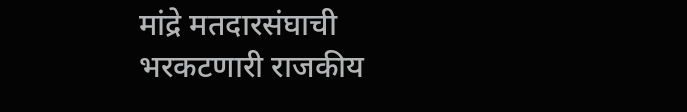मांद्रे मतदारसंघाची भरकटणारी राजकीय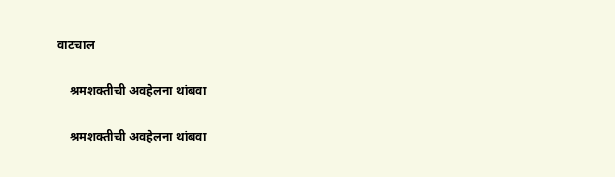वाटचाल

    श्रमशक्तीची अवहेलना थांबवा

    श्रमशक्तीची अवहेलना थांबवा